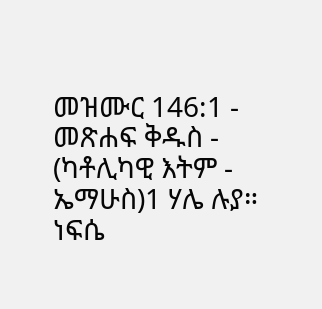መዝሙር 146:1 - መጽሐፍ ቅዱስ - (ካቶሊካዊ እትም - ኤማሁስ)1 ሃሌ ሉያ። ነፍሴ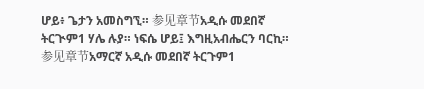ሆይ፥ ጌታን አመስግኚ። 参见章节አዲሱ መደበኛ ትርጒም1 ሃሌ ሉያ። ነፍሴ ሆይ፤ እግዚአብሔርን ባርኪ። 参见章节አማርኛ አዲሱ መደበኛ ትርጉም1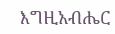እግዚአብሔር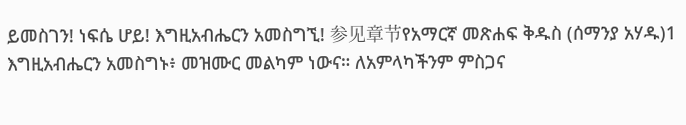ይመስገን! ነፍሴ ሆይ! እግዚአብሔርን አመስግኚ! 参见章节የአማርኛ መጽሐፍ ቅዱስ (ሰማንያ አሃዱ)1 እግዚአብሔርን አመስግኑ፥ መዝሙር መልካም ነውና። ለአምላካችንም ምስጋና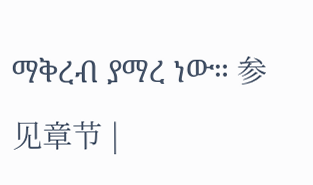ማቅረብ ያማረ ነው። 参见章节 |